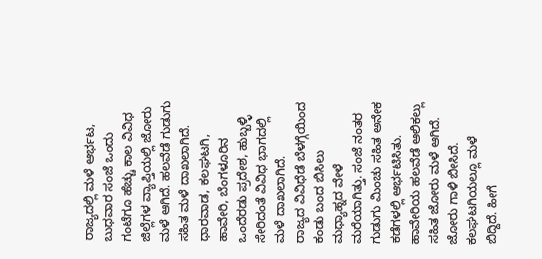ರಾಜ್ಯದಲ್ಲಿ ಮಳೆ ಆರ್ಭಟ, ಬುಧವಾರ ಸಂಜೆ ಒಂದು ಗಂಟೆಗೂ ಹೆಚ್ಚು ಕಾಲ ವಿವಿಧ ಜಿಲ್ಲೆಗಳ ವ್ಯಾಪ್ತಿಯಲ್ಲಿ ಜೋರು ಮಳೆ ಆಗಿದೆ. ಹಲವೆಡೆ ಗುಡುಗು ಸಹಿತ ಮಳೆ ದಾಖಲಾಗಿದೆ. ಧಾರವಾಡ, ಕಲಘಟಗಿ, ಹಾವೇರಿ, ಬೆಂಗಳೂರಿನ ಒಂದೆರಡು ಪ್ರದೇಶ, ಹುಬ್ಬಳ್ಳಿ ಸೇರಿದಂತೆ ವಿವಿಧ ಭಾಗದಲ್ಲಿ ಮಳೆ ದಾಖಲಾಗಿದೆ.
ರಾಜ್ಯದ ವಿವಿಧೆಡೆ ಬೆಳಗ್ಗೆಯಿಂದ ಕಂಡು ಬಂದ ಬಿಸಿಲು ಮಧ್ಯಾಹ್ನದ ವೇಳೆ ಮರೆಯಾಗಿತ್ತು. ಸಂಜೆ ನಂತರ ಗುಡುಗು ಮಿಂಚು ಸಹಿತ ಅನೇಕ ಕಡೆಗಳಲ್ಲಿ ಆರ್ಭಟಿಸಿತು. ಹಾವೇರಿಯ ಹಲವೆಡೆ ಆಲಿಕಲ್ಲು ಸಹಿತ ಜೋರು ಮಳೆ ಆಗಿದೆ. ಜೋರು ಗಾಳಿ ಬೀಸಿದೆ. ಕಲಘಟಗಿಯಲ್ಲೂ ಮಳೆ ಬಿದ್ದಿದೆ. ಹೀಗೆ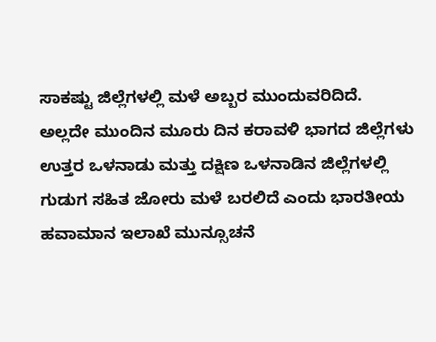ಸಾಕಷ್ಟು ಜಿಲ್ಲೆಗಳಲ್ಲಿ ಮಳೆ ಅಬ್ಬರ ಮುಂದುವರಿದಿದೆ.
ಅಲ್ಲದೇ ಮುಂದಿನ ಮೂರು ದಿನ ಕರಾವಳಿ ಭಾಗದ ಜಿಲ್ಲೆಗಳು ಉತ್ತರ ಒಳನಾಡು ಮತ್ತು ದಕ್ಷಿಣ ಒಳನಾಡಿನ ಜಿಲ್ಲೆಗಳಲ್ಲಿ ಗುಡುಗ ಸಹಿತ ಜೋರು ಮಳೆ ಬರಲಿದೆ ಎಂದು ಭಾರತೀಯ ಹವಾಮಾನ ಇಲಾಖೆ ಮುನ್ಸೂಚನೆ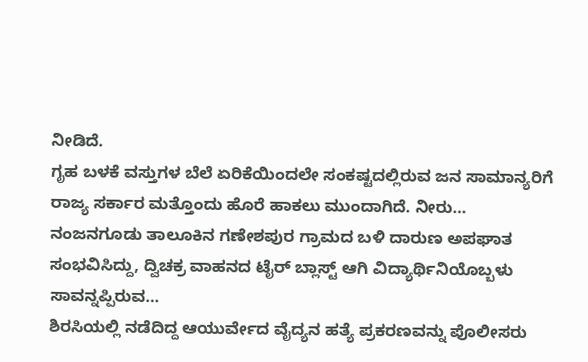ನೀಡಿದೆ.
ಗೃಹ ಬಳಕೆ ವಸ್ತುಗಳ ಬೆಲೆ ಏರಿಕೆಯಿಂದಲೇ ಸಂಕಷ್ಟದಲ್ಲಿರುವ ಜನ ಸಾಮಾನ್ಯರಿಗೆ ರಾಜ್ಯ ಸರ್ಕಾರ ಮತ್ತೊಂದು ಹೊರೆ ಹಾಕಲು ಮುಂದಾಗಿದೆ. ನೀರು…
ನಂಜನಗೂಡು ತಾಲೂಕಿನ ಗಣೇಶಪುರ ಗ್ರಾಮದ ಬಳಿ ದಾರುಣ ಅಪಘಾತ ಸಂಭವಿಸಿದ್ದು, ದ್ವಿಚಕ್ರ ವಾಹನದ ಟೈರ್ ಬ್ಲಾಸ್ಟ್ ಆಗಿ ವಿದ್ಯಾರ್ಥಿನಿಯೊಬ್ಬಳು ಸಾವನ್ನಪ್ಪಿರುವ…
ಶಿರಸಿಯಲ್ಲಿ ನಡೆದಿದ್ದ ಆಯುರ್ವೇದ ವೈದ್ಯನ ಹತ್ಯೆ ಪ್ರಕರಣವನ್ನು ಪೊಲೀಸರು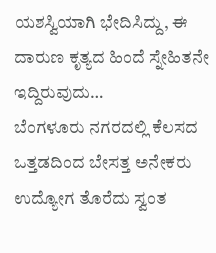ಯಶಸ್ವಿಯಾಗಿ ಭೇದಿಸಿದ್ದು, ಈ ದಾರುಣ ಕೃತ್ಯದ ಹಿಂದೆ ಸ್ನೇಹಿತನೇ ಇದ್ದಿರುವುದು…
ಬೆಂಗಳೂರು ನಗರದಲ್ಲಿ ಕೆಲಸದ ಒತ್ತಡದಿಂದ ಬೇಸತ್ತ ಅನೇಕರು ಉದ್ಯೋಗ ತೊರೆದು ಸ್ವಂತ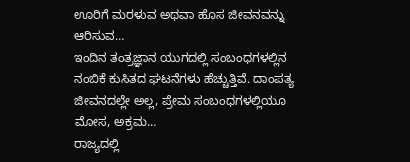ಊರಿಗೆ ಮರಳುವ ಅಥವಾ ಹೊಸ ಜೀವನವನ್ನು ಆರಿಸುವ…
ಇಂದಿನ ತಂತ್ರಜ್ಞಾನ ಯುಗದಲ್ಲಿ ಸಂಬಂಧಗಳಲ್ಲಿನ ನಂಬಿಕೆ ಕುಸಿತದ ಘಟನೆಗಳು ಹೆಚ್ಚುತ್ತಿವೆ. ದಾಂಪತ್ಯ ಜೀವನದಲ್ಲೇ ಅಲ್ಲ, ಪ್ರೇಮ ಸಂಬಂಧಗಳಲ್ಲಿಯೂ ಮೋಸ, ಅಕ್ರಮ…
ರಾಜ್ಯದಲ್ಲಿ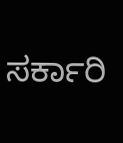ಸರ್ಕಾರಿ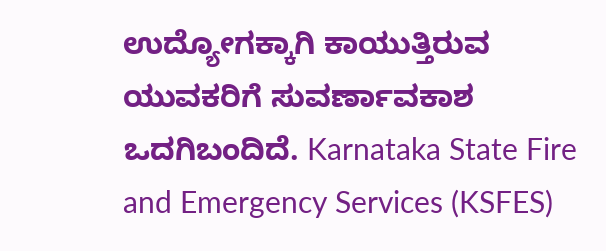ಉದ್ಯೋಗಕ್ಕಾಗಿ ಕಾಯುತ್ತಿರುವ ಯುವಕರಿಗೆ ಸುವರ್ಣಾವಕಾಶ ಒದಗಿಬಂದಿದೆ. Karnataka State Fire and Emergency Services (KSFES)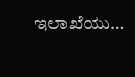ಇಲಾಖೆಯು…